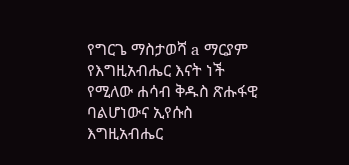የግርጌ ማስታወሻ a ማርያም የእግዚአብሔር እናት ነች የሚለው ሐሳብ ቅዱስ ጽሑፋዊ ባልሆነውና ኢየሱስ እግዚአብሔር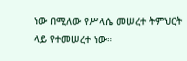ነው በሚለው የሥላሴ መሠረተ ትምህርት ላይ የተመሠረተ ነው።